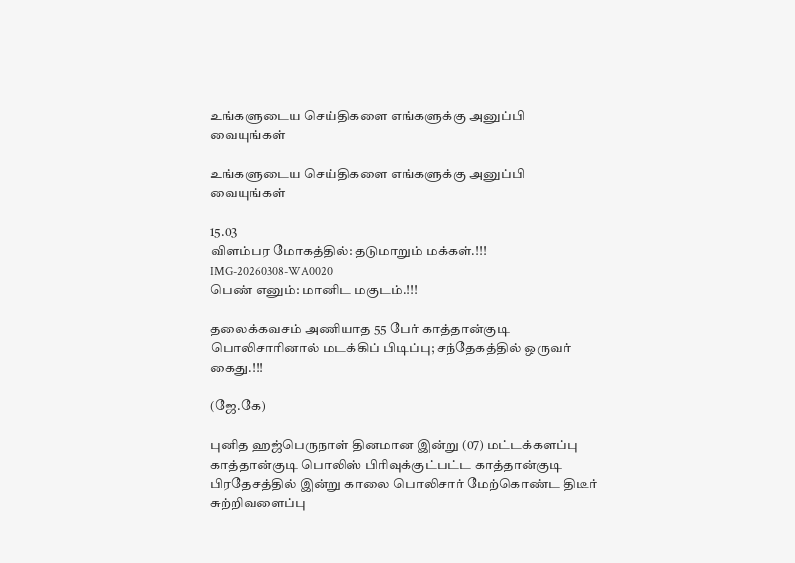உங்களுடைய செய்திகளை எங்களுக்கு அனுப்பி வையுங்கள்

உங்களுடைய செய்திகளை எங்களுக்கு அனுப்பி வையுங்கள்

15.03
விளம்பர மோகத்தில்: தடுமாறும் மக்கள்.!!!
IMG-20260308-WA0020
பெண் எனும்: மானிட மகுடம்.!!!

தலைக்கவசம் அணியாத 55 பேர் காத்தான்குடி பொலிசாரினால் மடக்கிப் பிடிப்பு; சந்தேகத்தில் ஒருவர் கைது.!!!

(ஜே.கே)

புனித ஹஜ்பெருநாள் தினமான இன்று (07) மட்டக்களப்பு காத்தான்குடி பொலிஸ் பிரிவுக்குட்பட்ட காத்தான்குடி பிரதேசத்தில் இன்று காலை பொலிசார் மேற்கொண்ட திடீர் சுற்றிவளைப்பு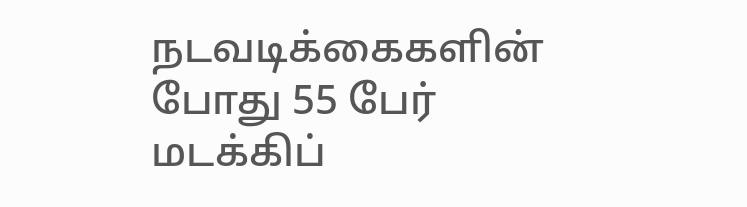நடவடிக்கைகளின் போது 55 பேர் மடக்கிப்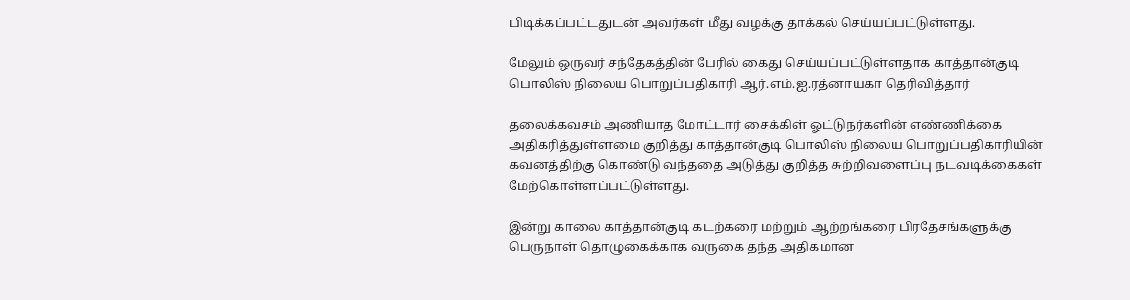பிடிக்கப்பட்டதுடன் அவர்கள் மீது வழக்கு தாக்கல் செய்யப்பட்டுள்ளது.

மேலும் ஒருவர் சந்தேகத்தின் பேரில் கைது செய்யப்பட்டுள்ளதாக காத்தான்குடி பொலிஸ் நிலைய பொறுப்பதிகாரி ஆர்.எம்.ஐ.ரத்னாயகா தெரிவித்தார்

தலைக்கவசம் அணியாத மோட்டார் சைக்கிள் ஓட்டுநர்களின் எண்ணிக்கை அதிகரித்துள்ளமை குறித்து காத்தான்குடி பொலிஸ் நிலைய பொறுப்பதிகாரியின் கவனத்திற்கு கொண்டு வந்ததை அடுத்து குறித்த சுற்றிவளைப்பு நடவடிக்கைகள் மேற்கொள்ளப்பட்டுள்ளது.

இன்று காலை காத்தான்குடி கடற்கரை மற்றும் ஆற்றங்கரை பிரதேசங்களுக்கு பெருநாள் தொழுகைக்காக வருகை தந்த அதிகமான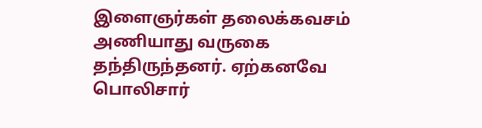இளைஞர்கள் தலைக்கவசம் அணியாது வருகை தந்திருந்தனர். ஏற்கனவே பொலிசார்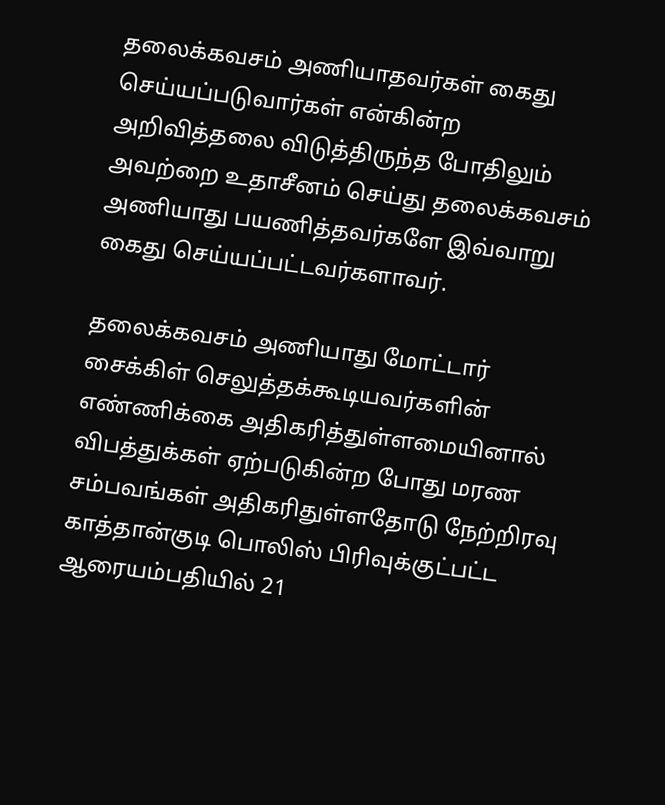தலைக்கவசம் அணியாதவர்கள் கைது செய்யப்படுவார்கள் என்கின்ற அறிவித்தலை விடுத்திருந்த போதிலும் அவற்றை உதாசீனம் செய்து தலைக்கவசம் அணியாது பயணித்தவர்களே இவ்வாறு கைது செய்யப்பட்டவர்களாவர்.

தலைக்கவசம் அணியாது மோட்டார் சைக்கிள் செலுத்தக்கூடியவர்களின் எண்ணிக்கை அதிகரித்துள்ளமையினால் விபத்துக்கள் ஏற்படுகின்ற போது மரண சம்பவங்கள் அதிகரிதுள்ளதோடு நேற்றிரவு காத்தான்குடி பொலிஸ் பிரிவுக்குட்பட்ட ஆரையம்பதியில் 21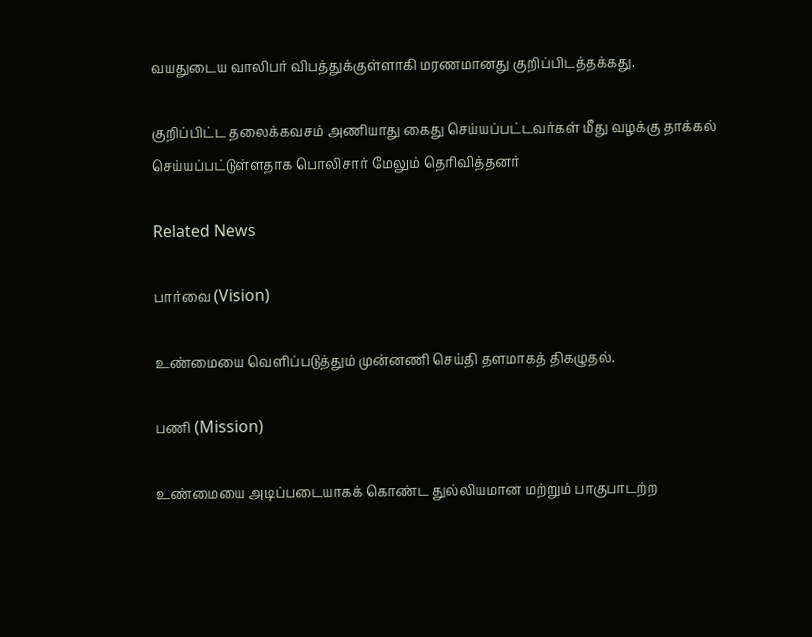வயதுடைய வாலிபர் விபத்துக்குள்ளாகி மரணமானது குறிப்பிடத்தக்கது.

குறிப்பிட்ட தலைக்கவசம் அணியாது கைது செய்யப்பட்டவர்கள் மீது வழக்கு தாக்கல் செய்யப்பட்டுள்ளதாக பொலிசார் மேலும் தெரிவித்தனர்

Related News

பார்வை (Vision)

உண்மையை வெளிப்படுத்தும் முன்னணி செய்தி தளமாகத் திகழுதல்.

பணி (Mission)

உண்மையை அடிப்படையாகக் கொண்ட துல்லியமான மற்றும் பாகுபாடற்ற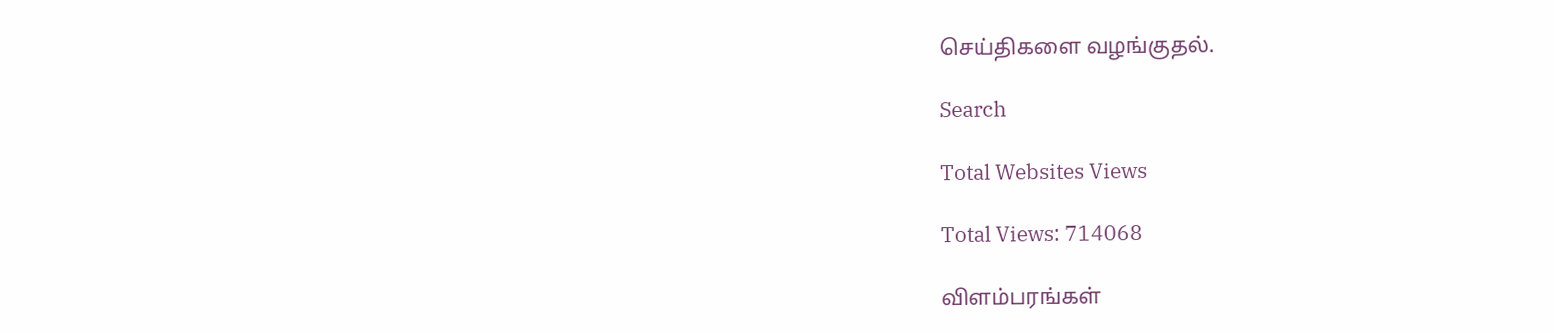செய்திகளை வழங்குதல்.

Search

Total Websites Views

Total Views: 714068

விளம்பரங்கள்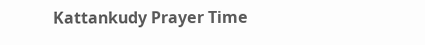Kattankudy Prayer Time